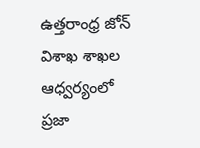ఉత్తరాంధ్ర జోన్ విశాఖ శాఖల ఆధ్వర్యంలో ప్రజా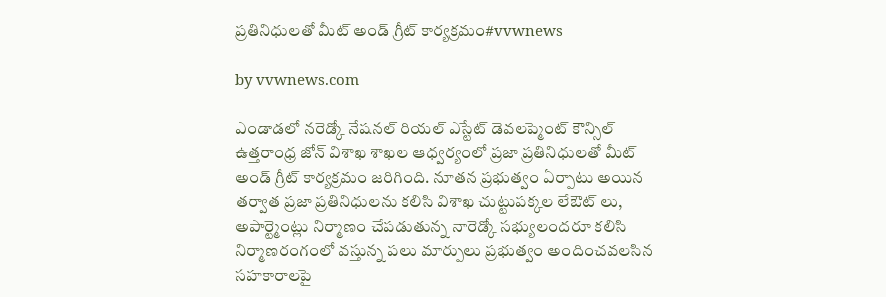ప్రతినిధులతో మీట్ అండ్ గ్రీట్ కార్యక్రమం#vvwnews

by vvwnews.com

ఎండాడలో నరెడ్కో నేషనల్ రియల్ ఎస్టేట్ డెవలప్మెంట్ కౌన్సిల్ ఉత్తరాంధ్ర జోన్ విశాఖ శాఖల ఆధ్వర్యంలో ప్రజా ప్రతినిధులతో మీట్ అండ్ గ్రీట్ కార్యక్రమం జరిగింది. నూతన ప్రభుత్వం ఏర్పాటు అయిన తర్వాత ప్రజా ప్రతినిధులను కలిసి విశాఖ చుట్టుపక్కల లేఔట్ లు, అపార్ట్మెంట్లు నిర్మాణం చేపడుతున్న నారెడ్కో సభ్యులందరూ కలిసి నిర్మాణరంగంలో వస్తున్న పలు మార్పులు ప్రభుత్వం అందించవలసిన సహకారాలపై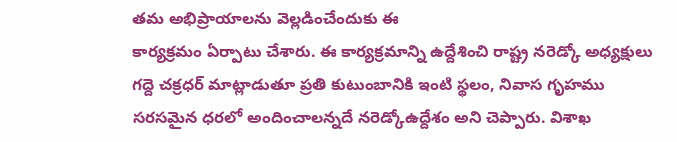తమ అభిప్రాయాలను వెల్లడించేందుకు ఈ
కార్యక్రమం ఏర్పాటు చేశారు. ఈ కార్యక్రమాన్ని ఉద్దేశించి రాష్ట్ర నరెడ్కో అధ్యక్షులు గద్దె చక్రధర్ మాట్లాడుతూ ప్రతి కుటుంబానికి ఇంటి స్థలం, నివాస గృహము సరసమైన ధరలో అందించాలన్నదే నరెడ్కోఉద్దేశం అని చెప్పారు. విశాఖ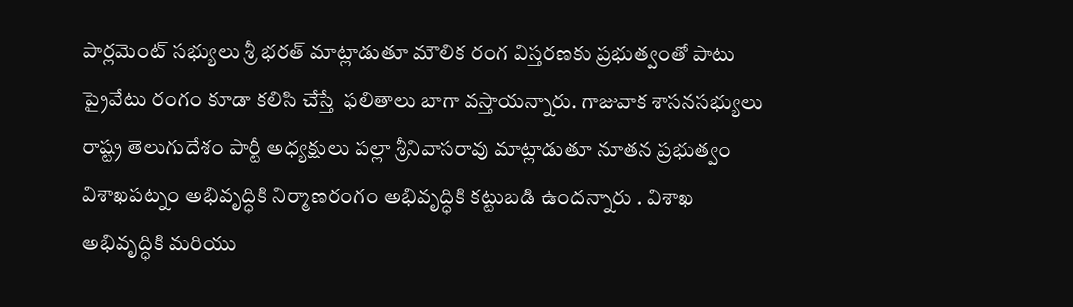పార్లమెంట్ సభ్యులు శ్రీ భరత్ మాట్లాడుతూ మౌలిక రంగ విస్తరణకు ప్రభుత్వంతో పాటు ప్రైవేటు రంగం కూడా కలిసి చేస్తే  ఫలితాలు బాగా వస్తాయన్నారు. గాజువాక శాసనసభ్యులు రాష్ట్ర తెలుగుదేశం పార్టీ అధ్యక్షులు పల్లా శ్రీనివాసరావు మాట్లాడుతూ నూతన ప్రభుత్వం విశాఖపట్నం అభివృద్ధికి నిర్మాణరంగం అభివృద్ధికి కట్టుబడి ఉందన్నారు . విశాఖ అభివృద్ధికి మరియు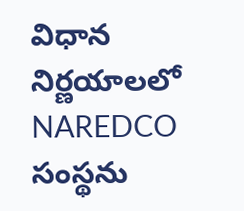విధాన  నిర్ణయాలలో NAREDCO సంస్థను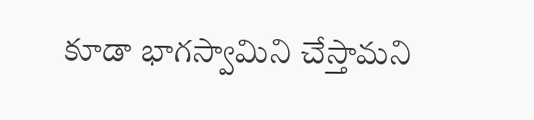కూడా భాగస్వామిని చేస్తామని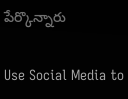పేర్కొన్నారు

Use Social Media to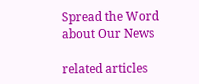Spread the Word about Our News

related articles